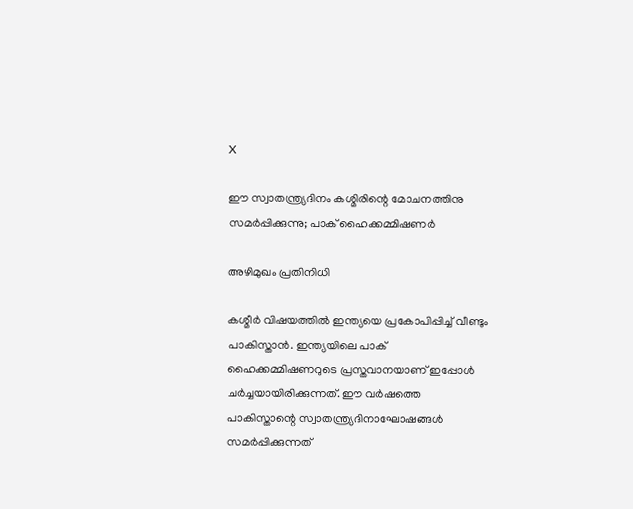X

ഈ സ്വാതന്ത്ര്യദിനം കശ്മിരിന്റെ മോചനത്തിനു സമര്‍പ്പിക്കുന്നു; പാക് ഹൈക്കമ്മിഷണര്‍

അഴിമുഖം പ്രതിനിധി

കശ്മീര്‍ വിഷയത്തില്‍ ഇന്ത്യയെ പ്രകോപിപ്പിച്ച് വീണ്ടും പാകിസ്താന്‍. ഇന്ത്യയിലെ പാക് ഹൈക്കമ്മിഷണറുടെ പ്രസ്തവാനയാണ് ഇപ്പോള്‍ ചര്‍ച്ചയായിരിക്കുന്നത്. ഈ വര്‍ഷത്തെ പാകിസ്താന്റെ സ്വാതന്ത്ര്യദിനാഘോഷങ്ങള്‍ സമര്‍പ്പിക്കുന്നത്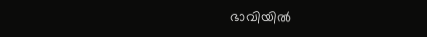ഭാവിയില്‍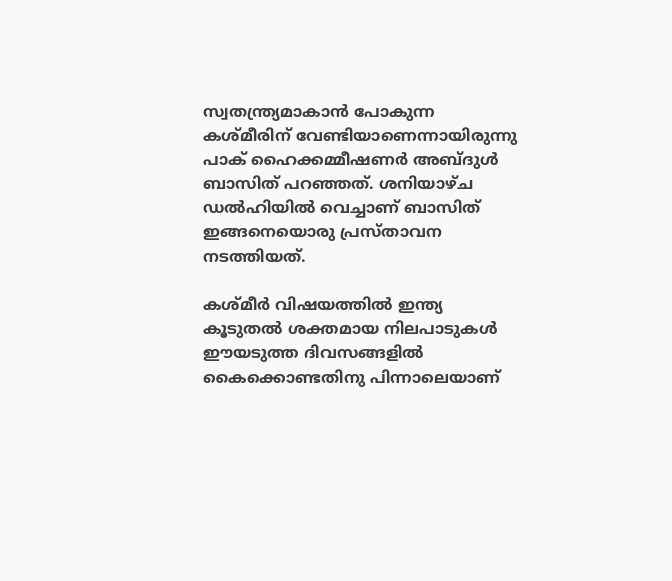സ്വതന്ത്ര്യമാകാന്‍ പോകുന്ന കശ്മീരിന് വേണ്ടിയാണെന്നായിരുന്നു പാക് ഹൈക്കമ്മീഷണര്‍ അബ്ദുള്‍ ബാസിത് പറഞ്ഞത്. ശനിയാഴ്ച ഡല്‍ഹിയില്‍ വെച്ചാണ് ബാസിത് ഇങ്ങനെയൊരു പ്രസ്താവന നടത്തിയത്.

കശ്മീര്‍ വിഷയത്തില്‍ ഇന്ത്യ കൂടുതല്‍ ശക്തമായ നിലപാടുകള്‍ ഈയടുത്ത ദിവസങ്ങളില്‍ കൈക്കൊണ്ടതിനു പിന്നാലെയാണ്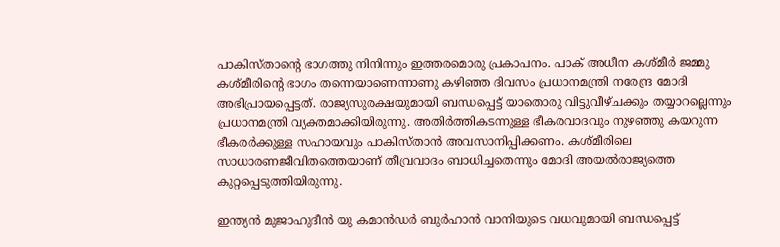പാകിസ്താന്റെ ഭാഗത്തു നിനിന്നും ഇത്തരമൊരു പ്രകാപനം. പാക് അധീന കശ്മീര്‍ ജമ്മു കശ്മീരിന്റെ ഭാഗം തന്നെയാണെന്നാണു കഴിഞ്ഞ ദിവസം പ്രധാനമന്ത്രി നരേന്ദ്ര മോദി അഭിപ്രായപ്പെട്ടത്. രാജ്യസുരക്ഷയുമായി ബന്ധപ്പെട്ട് യാതൊരു വിട്ടുവീഴ്ചക്കും തയ്യാറല്ലെന്നും പ്രധാനമന്ത്രി വ്യക്തമാക്കിയിരുന്നു. അതിര്‍ത്തികടന്നുള്ള ഭീകരവാദവും നുഴഞ്ഞു കയറുന്ന ഭീകരര്‍ക്കുള്ള സഹായവും പാകിസ്താന്‍ അവസാനിപ്പിക്കണം. കശ്മീരിലെ സാധാരണജീവിതത്തെയാണ് തീവ്രവാദം ബാധിച്ചതെന്നും മോദി അയല്‍രാജ്യത്തെ കുറ്റപ്പെടുത്തിയിരുന്നു.

ഇന്ത്യന്‍ മുജാഹുദീന്‍ യു കമാന്‍ഡര്‍ ബുര്‍ഹാന്‍ വാനിയുടെ വധവുമായി ബന്ധപ്പെട്ട്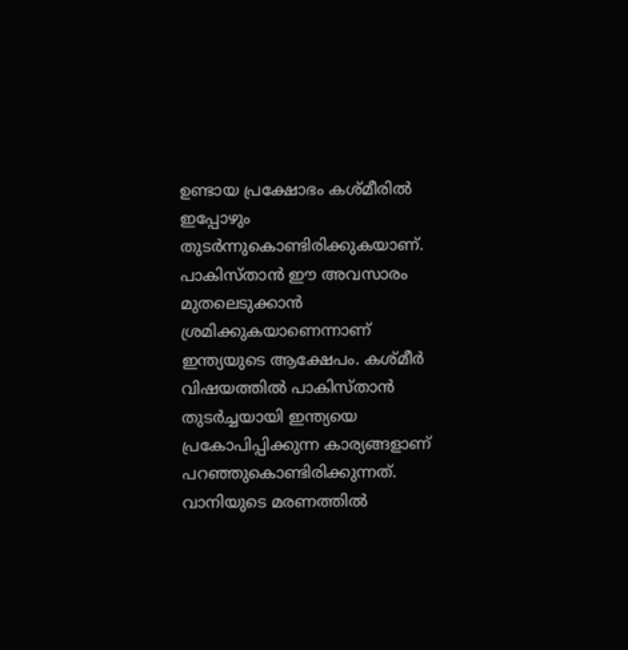ഉണ്ടായ പ്രക്ഷോഭം കശ്മീരില്‍ ഇപ്പോഴും തുടര്‍ന്നുകൊണ്ടിരിക്കുകയാണ്. പാകിസ്താന്‍ ഈ അവസാരം മുതലെടുക്കാന്‍ ശ്രമിക്കുകയാണെന്നാണ് ഇന്ത്യയുടെ ആക്ഷേപം. കശ്മീര്‍ വിഷയത്തില്‍ പാകിസ്താന്‍ തുടര്‍ച്ചയായി ഇന്ത്യയെ പ്രകോപിപ്പിക്കുന്ന കാര്യങ്ങളാണ് പറഞ്ഞുകൊണ്ടിരിക്കുന്നത്. വാനിയുടെ മരണത്തില്‍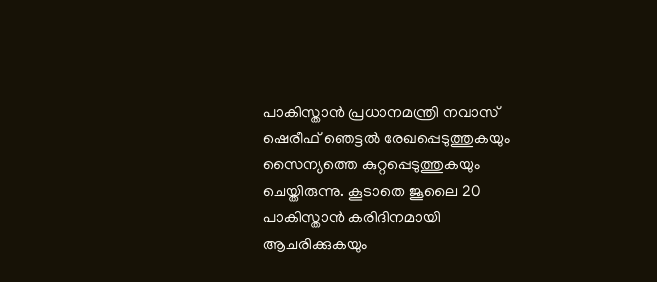പാകിസ്താന്‍ പ്രധാനമന്ത്രി നവാസ് ഷെരീഫ് ഞെട്ടല്‍ രേഖപ്പെടുത്തുകയും സൈന്യത്തെ കുറ്റപ്പെടുത്തുകയും ചെയ്തിരുന്നു. കൂടാതെ ജൂലൈ 20 പാകിസ്താന്‍ കരിദിനമായി ആചരിക്കുകയും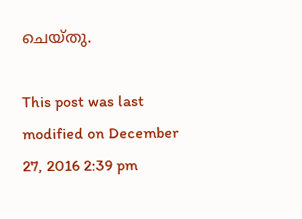ചെയ്തു.

This post was last modified on December 27, 2016 2:39 pm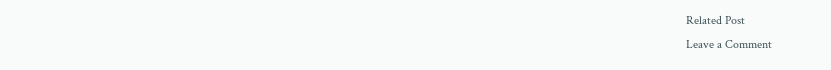Related Post
Leave a Comment